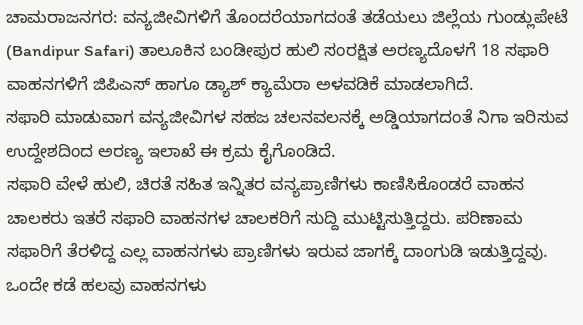ಚಾಮರಾಜನಗರ: ವನ್ಯಜೀವಿಗಳಿಗೆ ತೊಂದರೆಯಾಗದಂತೆ ತಡೆಯಲು ಜಿಲ್ಲೆಯ ಗುಂಡ್ಲುಪೇಟೆ (Bandipur Safari) ತಾಲೂಕಿನ ಬಂಡೀಪುರ ಹುಲಿ ಸಂರಕ್ಷಿತ ಅರಣ್ಯದೊಳಗೆ 18 ಸಫಾರಿ ವಾಹನಗಳಿಗೆ ಜಿಪಿಎಸ್ ಹಾಗೂ ಡ್ಯಾಶ್ ಕ್ಯಾಮೆರಾ ಅಳವಡಿಕೆ ಮಾಡಲಾಗಿದೆ.
ಸಫಾರಿ ಮಾಡುವಾಗ ವನ್ಯಜೀವಿಗಳ ಸಹಜ ಚಲನವಲನಕ್ಕೆ ಅಡ್ಡಿಯಾಗದಂತೆ ನಿಗಾ ಇರಿಸುವ ಉದ್ದೇಶದಿಂದ ಅರಣ್ಯ ಇಲಾಖೆ ಈ ಕ್ರಮ ಕೈಗೊಂಡಿದೆ.
ಸಫಾರಿ ವೇಳೆ ಹುಲಿ, ಚಿರತೆ ಸಹಿತ ಇನ್ನಿತರ ವನ್ಯಪ್ರಾಣಿಗಳು ಕಾಣಿಸಿಕೊಂಡರೆ ವಾಹನ ಚಾಲಕರು ಇತರೆ ಸಫಾರಿ ವಾಹನಗಳ ಚಾಲಕರಿಗೆ ಸುದ್ದಿ ಮುಟ್ಟಿಸುತ್ತಿದ್ದರು. ಪರಿಣಾಮ ಸಫಾರಿಗೆ ತೆರಳಿದ್ದ ಎಲ್ಲ ವಾಹನಗಳು ಪ್ರಾಣಿಗಳು ಇರುವ ಜಾಗಕ್ಕೆ ದಾಂಗುಡಿ ಇಡುತ್ತಿದ್ದವು. ಒಂದೇ ಕಡೆ ಹಲವು ವಾಹನಗಳು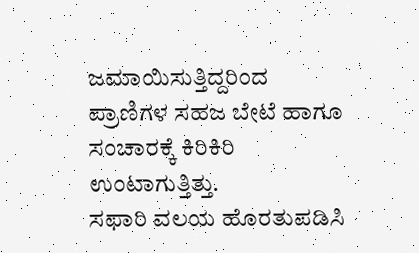ಜಮಾಯಿಸುತ್ತಿದ್ದರಿಂದ ಪ್ರಾಣಿಗಳ ಸಹಜ ಬೇಟೆ ಹಾಗೂ ಸಂಚಾರಕ್ಕೆ ಕಿರಿಕಿರಿ ಉಂಟಾಗುತ್ತಿತ್ತು.
ಸಫಾರಿ ವಲಯ ಹೊರತುಪಡಿಸಿ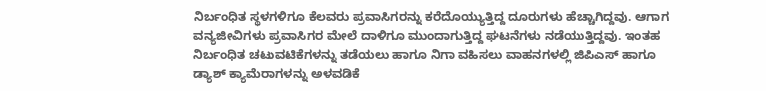ನಿರ್ಬಂಧಿತ ಸ್ಥಳಗಳಿಗೂ ಕೆಲವರು ಪ್ರವಾಸಿಗರನ್ನು ಕರೆದೊಯ್ಯುತ್ತಿದ್ದ ದೂರುಗಳು ಹೆಚ್ಚಾಗಿದ್ದವು. ಆಗಾಗ ವನ್ಯಜೀವಿಗಳು ಪ್ರವಾಸಿಗರ ಮೇಲೆ ದಾಳಿಗೂ ಮುಂದಾಗುತ್ತಿದ್ದ ಘಟನೆಗಳು ನಡೆಯುತ್ತಿದ್ದವು. ಇಂತಹ ನಿರ್ಬಂಧಿತ ಚಟುವಟಿಕೆಗಳನ್ನು ತಡೆಯಲು ಹಾಗೂ ನಿಗಾ ವಹಿಸಲು ವಾಹನಗಳಲ್ಲಿ ಜಿಪಿಎಸ್ ಹಾಗೂ ಡ್ಯಾಶ್ ಕ್ಯಾಮೆರಾಗಳನ್ನು ಅಳವಡಿಕೆ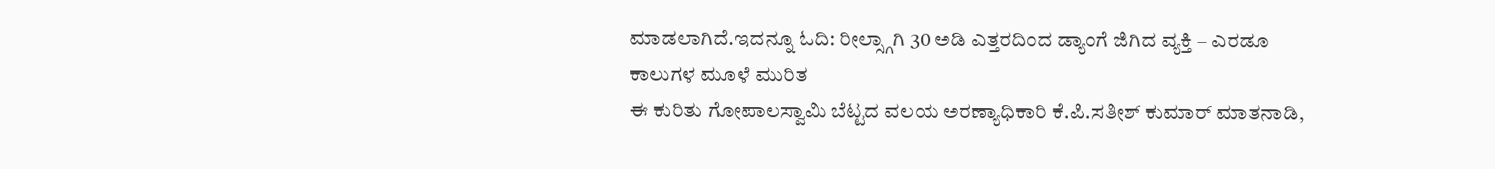ಮಾಡಲಾಗಿದೆ.ಇದನ್ನೂ ಓದಿ: ರೀಲ್ಸ್ಗಾಗಿ 30 ಅಡಿ ಎತ್ತರದಿಂದ ಡ್ಯಾಂಗೆ ಜಿಗಿದ ವ್ಯಕ್ತಿ – ಎರಡೂ ಕಾಲುಗಳ ಮೂಳೆ ಮುರಿತ
ಈ ಕುರಿತು ಗೋಪಾಲಸ್ವಾಮಿ ಬೆಟ್ಟದ ವಲಯ ಅರಣ್ಯಾಧಿಕಾರಿ ಕೆ.ಪಿ.ಸತೀಶ್ ಕುಮಾರ್ ಮಾತನಾಡಿ,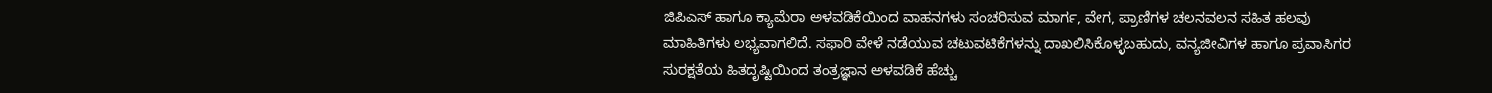ಜಿಪಿಎಸ್ ಹಾಗೂ ಕ್ಯಾಮೆರಾ ಅಳವಡಿಕೆಯಿಂದ ವಾಹನಗಳು ಸಂಚರಿಸುವ ಮಾರ್ಗ, ವೇಗ, ಪ್ರಾಣಿಗಳ ಚಲನವಲನ ಸಹಿತ ಹಲವು ಮಾಹಿತಿಗಳು ಲಭ್ಯವಾಗಲಿದೆ. ಸಫಾರಿ ವೇಳೆ ನಡೆಯುವ ಚಟುವಟಿಕೆಗಳನ್ನು ದಾಖಲಿಸಿಕೊಳ್ಳಬಹುದು, ವನ್ಯಜೀವಿಗಳ ಹಾಗೂ ಪ್ರವಾಸಿಗರ ಸುರಕ್ಷತೆಯ ಹಿತದೃಷ್ಟಿಯಿಂದ ತಂತ್ರಜ್ಞಾನ ಅಳವಡಿಕೆ ಹೆಚ್ಚು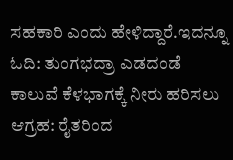ಸಹಕಾರಿ ಎಂದು ಹೇಳಿದ್ದಾರೆ.ಇದನ್ನೂ ಓದಿ: ತುಂಗಭದ್ರಾ ಎಡದಂಡೆ ಕಾಲುವೆ ಕೆಳಭಾಗಕ್ಕೆ ನೀರು ಹರಿಸಲು ಆಗ್ರಹ: ರೈತರಿಂದ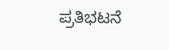ಪ್ರತಿಭಟನೆ